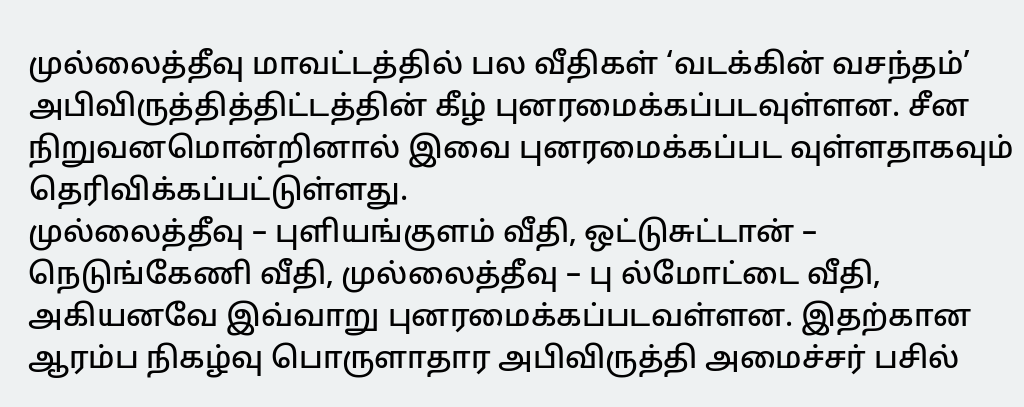முல்லைத்தீவு மாவட்டத்தில் பல வீதிகள் ‘வடக்கின் வசந்தம்’ அபிவிருத்தித்திட்டத்தின் கீழ் புனரமைக்கப்படவுள்ளன. சீன நிறுவனமொன்றினால் இவை புனரமைக்கப்பட வுள்ளதாகவும் தெரிவிக்கப்பட்டுள்ளது.
முல்லைத்தீவு – புளியங்குளம் வீதி, ஒட்டுசுட்டான் – நெடுங்கேணி வீதி, முல்லைத்தீவு – பு ல்மோட்டை வீதி, அகியனவே இவ்வாறு புனரமைக்கப்படவள்ளன. இதற்கான ஆரம்ப நிகழ்வு பொருளாதார அபிவிருத்தி அமைச்சர் பசில்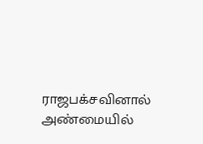ராஜபக்சவினால் அண்மையில்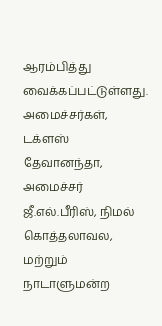ஆரம்பித்து வைக்கப்பட்டுள்ளது.
அமைச்சர்கள், டக்ளஸ் தேவானந்தா, அமைச்சர் ஜீ.எல்.பீரிஸ், நிமல் கொத்தலாவல, மற்றும் நாடாளுமன்ற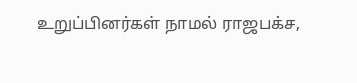உறுப்பினர்கள் நாமல் ராஜபக்ச,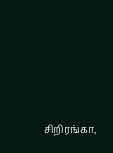சிறிரங்கா,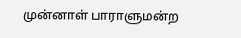முன்னாள் பாராளுமன்ற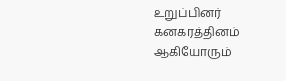உறுப்பினர் கனகரத்தினம் ஆகியோரும்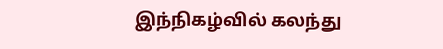இந்நிகழ்வில் கலந்து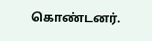கொண்டனர்.